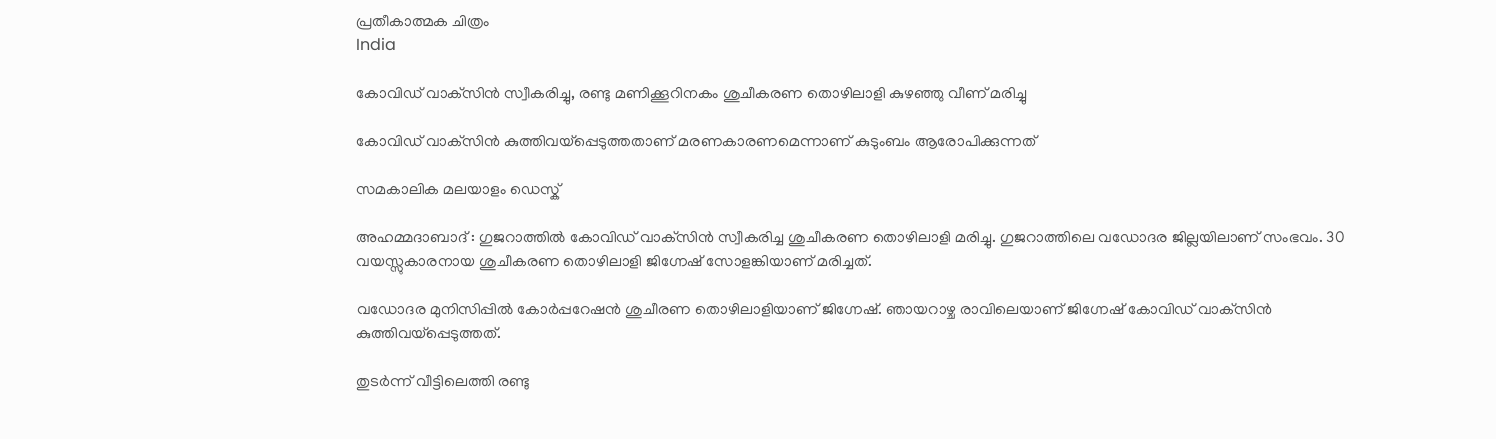പ്രതീകാത്മക ചിത്രം
India

കോവിഡ് വാക്‌സിന്‍ സ്വീകരിച്ചു, രണ്ടു മണിക്കൂറിനകം ശുചീകരണ തൊഴിലാളി കുഴഞ്ഞു വീണ് മരിച്ചു

കോവിഡ് വാക്‌സിന്‍ കുത്തിവയ്‌പ്പെടുത്തതാണ് മരണകാരണമെന്നാണ് കുടുംബം ആരോപിക്കുന്നത്

സമകാലിക മലയാളം ഡെസ്ക്

അഹമ്മദാബാദ് : ഗുജറാത്തില്‍ കോവിഡ് വാക്‌സിന്‍ സ്വീകരിച്ച ശുചീകരണ തൊഴിലാളി മരിച്ചു. ഗുജറാത്തിലെ വഡോദര ജില്ലയിലാണ് സംഭവം. 30 വയസ്സുകാരനായ ശുചീകരണ തൊഴിലാളി ജിഗ്നേഷ് സോളങ്കിയാണ് മരിച്ചത്.

വഡോദര മുനിസിപ്പില്‍ കോര്‍പ്പറേഷന്‍ ശുചീരണ തൊഴിലാളിയാണ് ജിഗ്നേഷ്. ഞായറാഴ്ച രാവിലെയാണ് ജിഗ്നേഷ് കോവിഡ് വാക്‌സിന്‍ കുത്തിവയ്‌പ്പെടുത്തത്.

തുടര്‍ന്ന് വീട്ടിലെത്തി രണ്ടു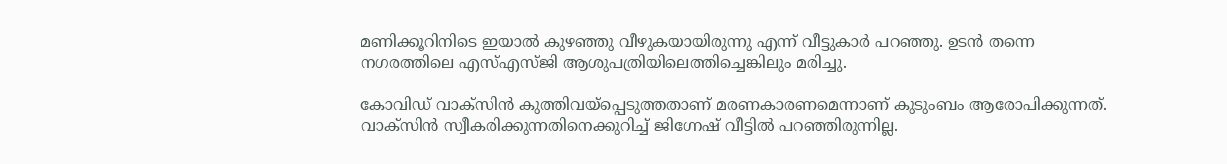മണിക്കൂറിനിടെ ഇയാല്‍ കുഴഞ്ഞു വീഴുകയായിരുന്നു എന്ന് വീട്ടുകാര്‍ പറഞ്ഞു. ഉടന്‍ തന്നെ നഗരത്തിലെ എസ്എസ്ജി ആശുപത്രിയിലെത്തിച്ചെങ്കിലും മരിച്ചു.

കോവിഡ് വാക്‌സിന്‍ കുത്തിവയ്‌പ്പെടുത്തതാണ് മരണകാരണമെന്നാണ് കുടുംബം ആരോപിക്കുന്നത്. വാക്‌സിന്‍ സ്വീകരിക്കുന്നതിനെക്കുറിച്ച് ജിഗ്നേഷ് വീട്ടില്‍ പറഞ്ഞിരുന്നില്ല.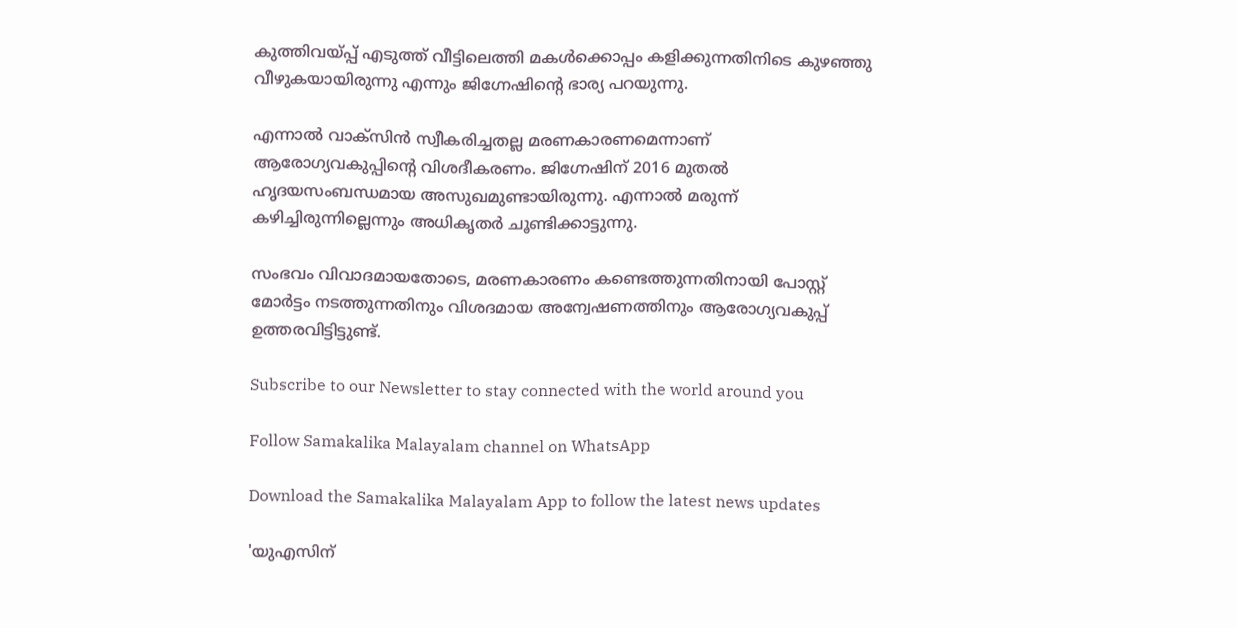കുത്തിവയ്പ്പ് എടുത്ത് വീട്ടിലെത്തി മകൾക്കൊപ്പം കളിക്കുന്നതിനിടെ കുഴഞ്ഞു വീഴുകയായിരുന്നു എന്നും ജിഗ്നേഷിന്റെ ഭാര്യ പറയുന്നു.

എന്നാല്‍ വാക്‌സിന്‍ സ്വീകരിച്ചതല്ല മരണകാരണമെന്നാണ് ആരോഗ്യവകുപ്പിന്റെ വിശദീകരണം. ജിഗ്നേഷിന് 2016 മുതല്‍ ഹൃദയസംബന്ധമായ അസുഖമുണ്ടായിരുന്നു. എന്നാല്‍ മരുന്ന് കഴിച്ചിരുന്നില്ലെന്നും അധികൃതര്‍ ചൂണ്ടിക്കാട്ടുന്നു.

സംഭവം വിവാദമായതോടെ, മരണകാരണം കണ്ടെത്തുന്നതിനായി പോസ്റ്റ് മോര്‍ട്ടം നടത്തുന്നതിനും വിശദമായ അന്വേഷണത്തിനും ആരോഗ്യവകുപ്പ് ഉത്തരവിട്ടിട്ടുണ്ട്.

Subscribe to our Newsletter to stay connected with the world around you

Follow Samakalika Malayalam channel on WhatsApp

Download the Samakalika Malayalam App to follow the latest news updates

'യുഎസിന്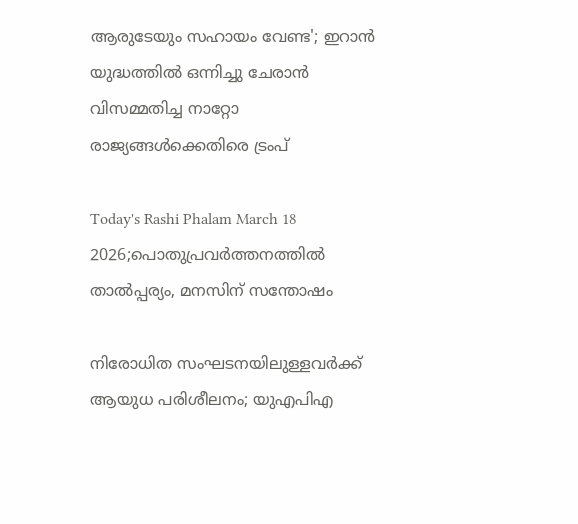ആരുടേയും സഹായം വേണ്ട'; ഇറാൻ യുദ്ധത്തിൽ ഒന്നിച്ചു ചേരാൻ വിസമ്മതിച്ച നാറ്റോ രാജ്യങ്ങൾക്കെതിരെ ട്രംപ്

Today's Rashi Phalam March 18 2026;പൊതുപ്രവര്‍ത്തനത്തില്‍ താല്‍പ്പര്യം, മനസിന് സന്തോഷം

നിരോധിത സംഘടനയിലുള്ളവർക്ക് ആയുധ പരിശീലനം; യുഎപിഎ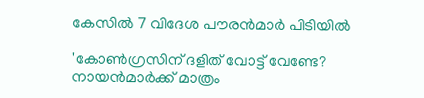കേസിൽ 7 വിദേശ പൗരൻമാർ പിടിയിൽ

'കോണ്‍ഗ്രസിന് ദളിത് വോട്ട് വേണ്ടേ? നായന്‍മാര്‍ക്ക് മാത്രം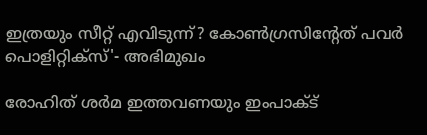ഇത്രയും സീറ്റ് എവിടുന്ന്? കോണ്‍ഗ്രസിന്റേത് പവര്‍ പൊളിറ്റിക്‌സ്'- അഭിമുഖം

രോഹിത് ശര്‍മ ഇത്തവണയും ഇംപാക്ട്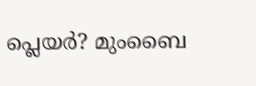പ്ലെയര്‍? മുംബൈ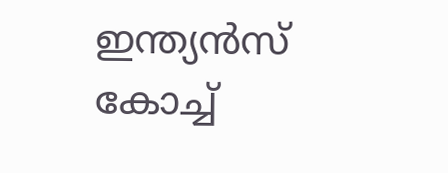ഇന്ത്യന്‍സ് കോച്ച്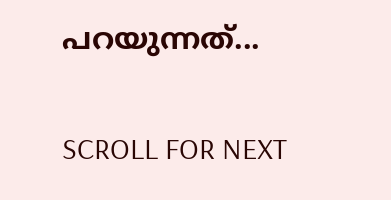പറയുന്നത്...

SCROLL FOR NEXT